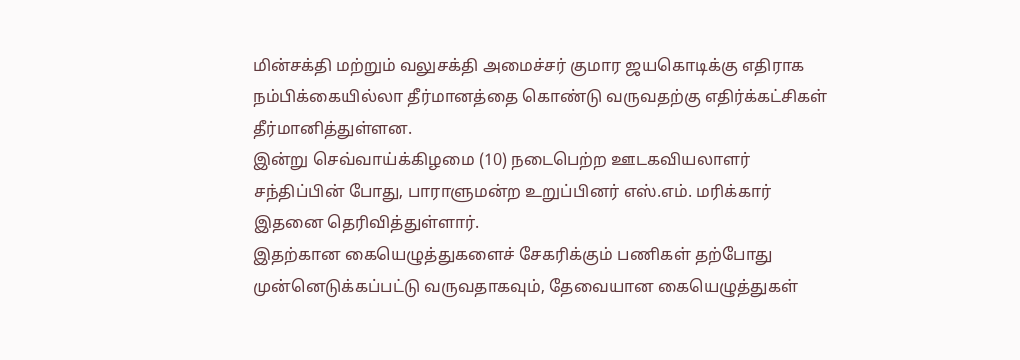மின்சக்தி மற்றும் வலுசக்தி அமைச்சர் குமார ஜயகொடிக்கு எதிராக நம்பிக்கையில்லா தீர்மானத்தை கொண்டு வருவதற்கு எதிர்க்கட்சிகள் தீர்மானித்துள்ளன.
இன்று செவ்வாய்க்கிழமை (10) நடைபெற்ற ஊடகவியலாளர் சந்திப்பின் போது, பாராளுமன்ற உறுப்பினர் எஸ்.எம். மரிக்கார் இதனை தெரிவித்துள்ளார்.
இதற்கான கையெழுத்துகளைச் சேகரிக்கும் பணிகள் தற்போது முன்னெடுக்கப்பட்டு வருவதாகவும், தேவையான கையெழுத்துகள்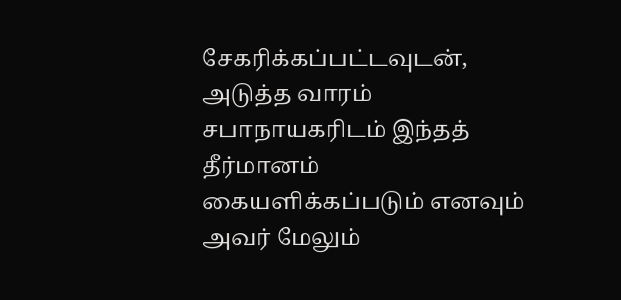சேகரிக்கப்பட்டவுடன், அடுத்த வாரம் சபாநாயகரிடம் இந்தத் தீர்மானம் கையளிக்கப்படும் எனவும் அவர் மேலும்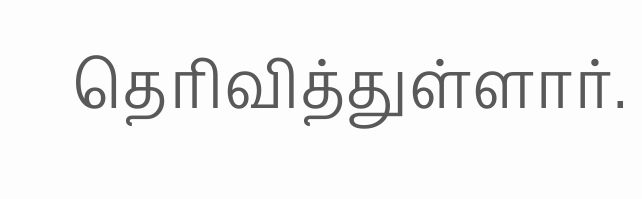தெரிவித்துள்ளார்.